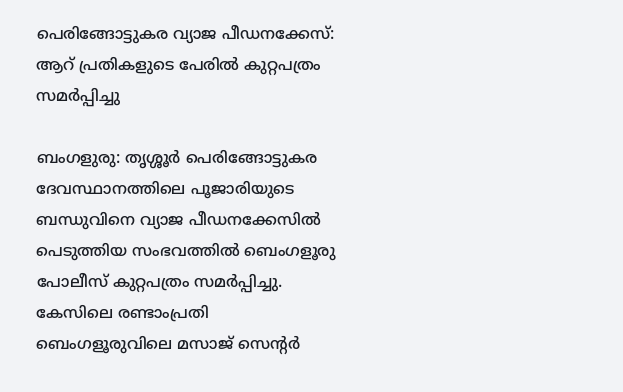പെരിങ്ങോട്ടുകര വ്യാജ പീഡനക്കേസ്: ആറ് പ്രതികളുടെ പേരിൽ കുറ്റപത്രം സമർപ്പിച്ചു

ബംഗളുരു: തൃശ്ശൂർ പെരിങ്ങോട്ടുകര ദേവസ്ഥാനത്തിലെ പൂജാരിയുടെ ബന്ധുവിനെ വ്യാജ പീഡനക്കേസിൽ പെടുത്തിയ സംഭവത്തിൽ ബെംഗളൂരു പോലീസ് കുറ്റപത്രം സമർപ്പിച്ചു. കേസിലെ രണ്ടാംപ്രതി ബെംഗളൂരുവിലെ മസാജ് സെന്റർ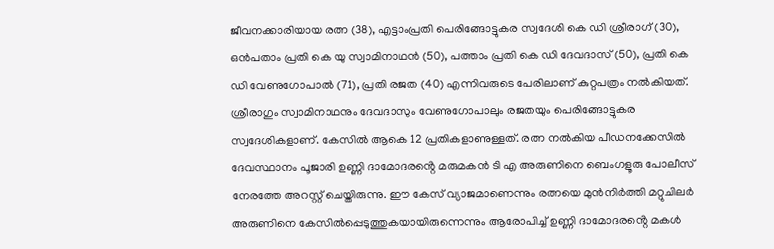ജീവനക്കാരിയായ രത്ന (38), എട്ടാംപ്രതി പെരിങ്ങോട്ടുകര സ്വദേശി കെ ഡി ശ്രീരാഗ് (30), ഒൻപതാം പ്രതി കെ യു സ്വാമിനാഥൻ (50), പത്താം പ്രതി കെ ഡി ദേവദാസ് (50), പ്രതി കെ ഡി വേണുഗോപാൽ (71), പ്രതി രജത (40) എന്നിവരുടെ പേരിലാണ് കുറ്റപത്രം നൽകിയത്. ശ്രീരാഗും സ്വാമിനാഥനും ദേവദാസും വേണുഗോപാലും രജതയും പെരിങ്ങോട്ടുകര സ്വദേശികളാണ്. കേസിൽ ആകെ 12 പ്രതികളാണുള്ളത്. രത്ന നൽകിയ പീഡനക്കേസിൽ ദേവസ്ഥാനം പൂജാരി ഉണ്ണി ദാമോദരൻ്റെ മരുമകൻ ടി എ അരുണിനെ ബെംഗളൂരു പോലീസ് നേരത്തേ അറസ്റ്റ് ചെയ്തിരുന്നു. ഈ കേസ് വ്യാജമാണെന്നും രത്നയെ മുൻനിർത്തി മറ്റുചിലർ അരുണിനെ കേസിൽപ്പെടുത്തുകയായിരുന്നെന്നും ആരോപിച്ച് ഉണ്ണി ദാമോദരൻ്റെ മകൾ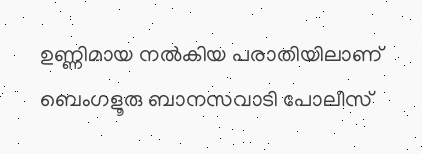ഉണ്ണിമായ നൽകിയ പരാതിയിലാണ് ബെംഗളൂരു ബാനസവാടി പോലീസ്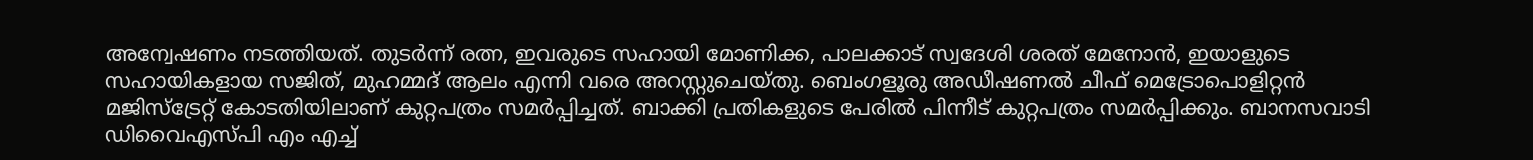അന്വേഷണം നടത്തിയത്. തുടർന്ന് രത്ന, ഇവരുടെ സഹായി മോണിക്ക, പാലക്കാട് സ്വദേശി ശരത് മേനോൻ, ഇയാളുടെ സഹായികളായ സജിത്, മുഹമ്മദ് ആലം എന്നി വരെ അറസ്റ്റുചെയ്തു. ബെംഗളൂരു അഡീഷണൽ ചീഫ് മെട്രോപൊളിറ്റൻ മജിസ്ട്രേറ്റ് കോടതിയിലാണ് കുറ്റപത്രം സമർപ്പിച്ചത്. ബാക്കി പ്രതികളുടെ പേരിൽ പിന്നീട് കുറ്റപത്രം സമർപ്പിക്കും. ബാനസവാടി ഡിവൈഎസ്‌പി എം എച്ച്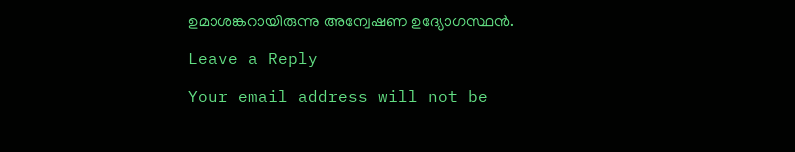ഉമാശങ്കറായിരുന്നു അന്വേഷണ ഉദ്യോഗസ്ഥൻ.

Leave a Reply

Your email address will not be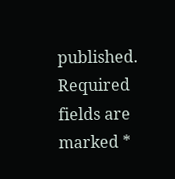published. Required fields are marked *